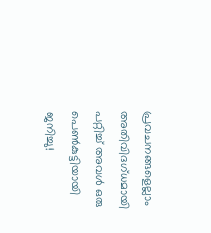പ്രവചനങ്ങളെല്ലാം അതിവിദഗ്ധമായി പറ്റിച്ച് അവള്‍ ഒരു പെണ്‍കുട്ടിയായി ജനിച്ചു!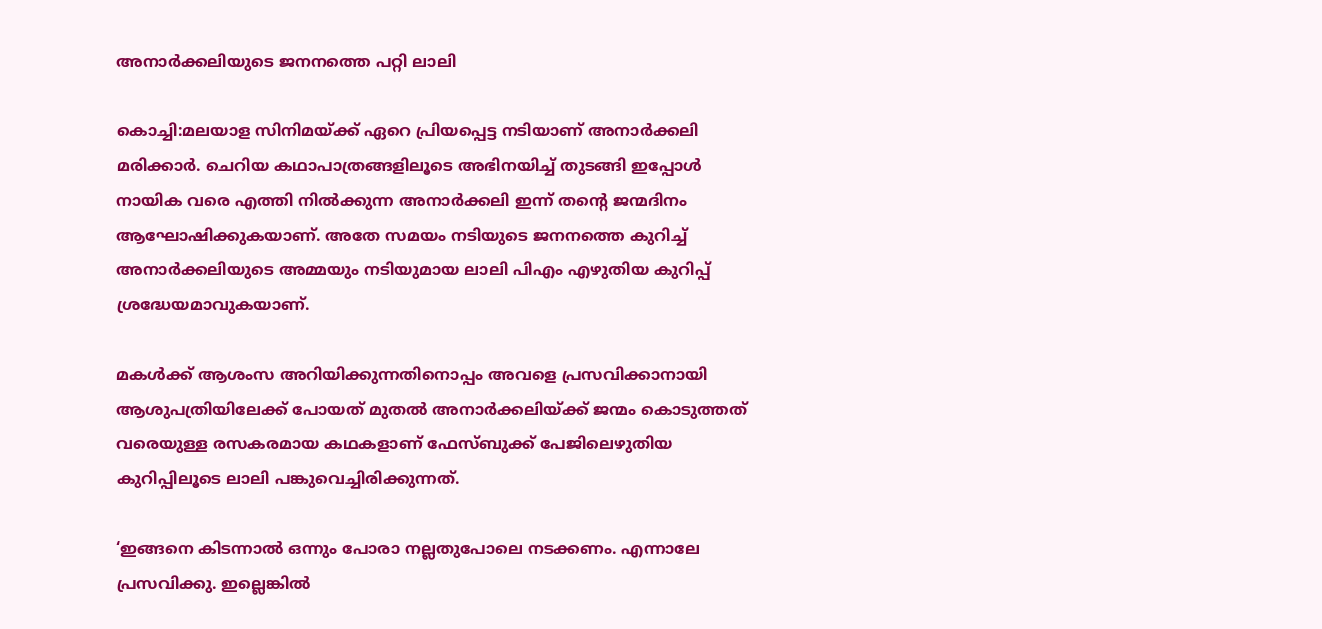അനാര്‍ക്കലിയുടെ ജനനത്തെ പറ്റി ലാലി

കൊച്ചി:മലയാള സിനിമയ്ക്ക് ഏറെ പ്രിയപ്പെട്ട നടിയാണ് അനാര്‍ക്കലി മരിക്കാര്‍. ചെറിയ കഥാപാത്രങ്ങളിലൂടെ അഭിനയിച്ച് തുടങ്ങി ഇപ്പോള്‍ നായിക വരെ എത്തി നില്‍ക്കുന്ന അനാര്‍ക്കലി ഇന്ന് തന്റെ ജന്മദിനം ആഘോഷിക്കുകയാണ്. അതേ സമയം നടിയുടെ ജനനത്തെ കുറിച്ച് അനാര്‍ക്കലിയുടെ അമ്മയും നടിയുമായ ലാലി പിഎം എഴുതിയ കുറിപ്പ് ശ്രദ്ധേയമാവുകയാണ്.

മകള്‍ക്ക് ആശംസ അറിയിക്കുന്നതിനൊപ്പം അവളെ പ്രസവിക്കാനായി ആശുപത്രിയിലേക്ക് പോയത് മുതല്‍ അനാര്‍ക്കലിയ്ക്ക് ജന്മം കൊടുത്തത് വരെയുള്ള രസകരമായ കഥകളാണ് ഫേസ്ബുക്ക് പേജിലെഴുതിയ കുറിപ്പിലൂടെ ലാലി പങ്കുവെച്ചിരിക്കുന്നത്.

‘ഇങ്ങനെ കിടന്നാല്‍ ഒന്നും പോരാ നല്ലതുപോലെ നടക്കണം. എന്നാലേ പ്രസവിക്കു. ഇല്ലെങ്കില്‍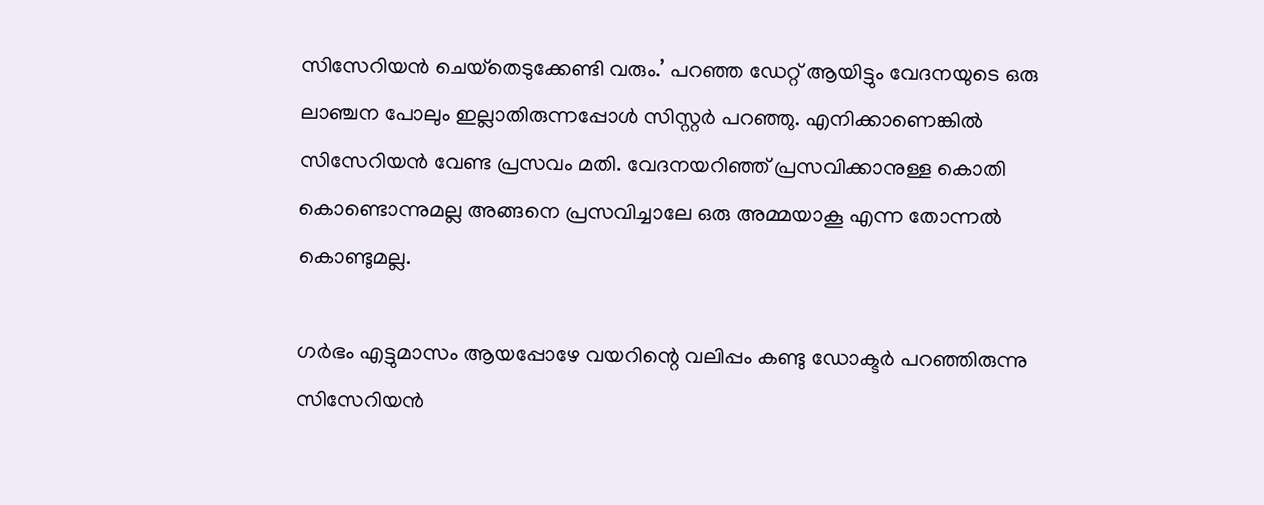സിസേറിയന്‍ ചെയ്‌തെടുക്കേണ്ടി വരും.’ പറഞ്ഞ ഡേറ്റ് ആയിട്ടും വേദനയുടെ ഒരു ലാഞ്ചന പോലും ഇല്ലാതിരുന്നപ്പോള്‍ സിസ്റ്റര്‍ പറഞ്ഞു. എനിക്കാണെങ്കില്‍ സിസേറിയന്‍ വേണ്ട പ്രസവം മതി. വേദനയറിഞ്ഞ് പ്രസവിക്കാനുള്ള കൊതി കൊണ്ടൊന്നുമല്ല അങ്ങനെ പ്രസവിച്ചാലേ ഒരു അമ്മയാകൂ എന്ന തോന്നല്‍ കൊണ്ടുമല്ല.

ഗര്‍ഭം എട്ടുമാസം ആയപ്പോഴേ വയറിന്റെ വലിപ്പം കണ്ടു ഡോക്ടര്‍ പറഞ്ഞിരുന്നു സിസേറിയന്‍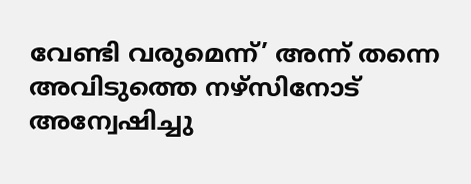വേണ്ടി വരുമെന്ന്’ അന്ന് തന്നെ അവിടുത്തെ നഴ്‌സിനോട് അന്വേഷിച്ചു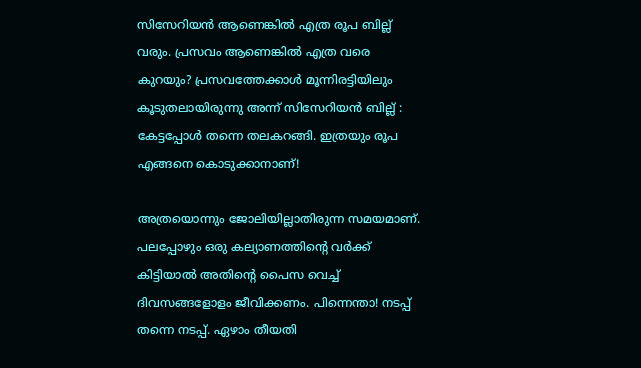സിസേറിയന്‍ ആണെങ്കില്‍ എത്ര രൂപ ബില്ല് വരും. പ്രസവം ആണെങ്കില്‍ എത്ര വരെ കുറയും? പ്രസവത്തേക്കാള്‍ മൂന്നിരട്ടിയിലും കൂടുതലായിരുന്നു അന്ന് സിസേറിയന്‍ ബില്ല് : കേട്ടപ്പോള്‍ തന്നെ തലകറങ്ങി. ഇത്രയും രൂപ എങ്ങനെ കൊടുക്കാനാണ്!

അത്രയൊന്നും ജോലിയില്ലാതിരുന്ന സമയമാണ്. പലപ്പോഴും ഒരു കല്യാണത്തിന്റെ വര്‍ക്ക് കിട്ടിയാല്‍ അതിന്റെ പൈസ വെച്ച് ദിവസങ്ങളോളം ജീവിക്കണം. പിന്നെന്താ! നടപ്പ് തന്നെ നടപ്പ്. ഏഴാം തീയതി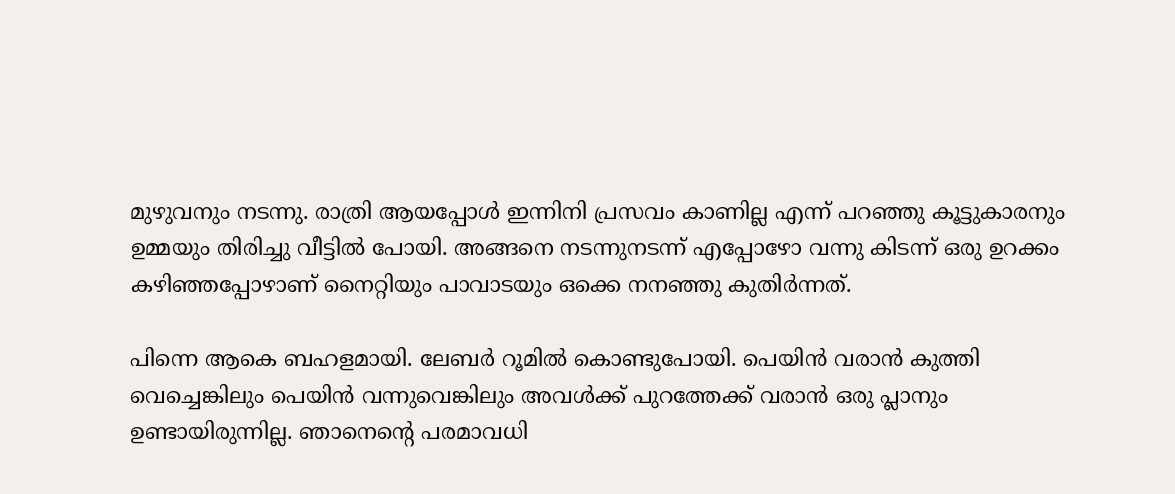മുഴുവനും നടന്നു. രാത്രി ആയപ്പോള്‍ ഇന്നിനി പ്രസവം കാണില്ല എന്ന് പറഞ്ഞു കൂട്ടുകാരനും ഉമ്മയും തിരിച്ചു വീട്ടില്‍ പോയി. അങ്ങനെ നടന്നുനടന്ന് എപ്പോഴോ വന്നു കിടന്ന് ഒരു ഉറക്കം കഴിഞ്ഞപ്പോഴാണ് നൈറ്റിയും പാവാടയും ഒക്കെ നനഞ്ഞു കുതിര്‍ന്നത്.

പിന്നെ ആകെ ബഹളമായി. ലേബര്‍ റൂമില്‍ കൊണ്ടുപോയി. പെയിന്‍ വരാന്‍ കുത്തി വെച്ചെങ്കിലും പെയിന്‍ വന്നുവെങ്കിലും അവള്‍ക്ക് പുറത്തേക്ക് വരാന്‍ ഒരു പ്ലാനും ഉണ്ടായിരുന്നില്ല. ഞാനെന്റെ പരമാവധി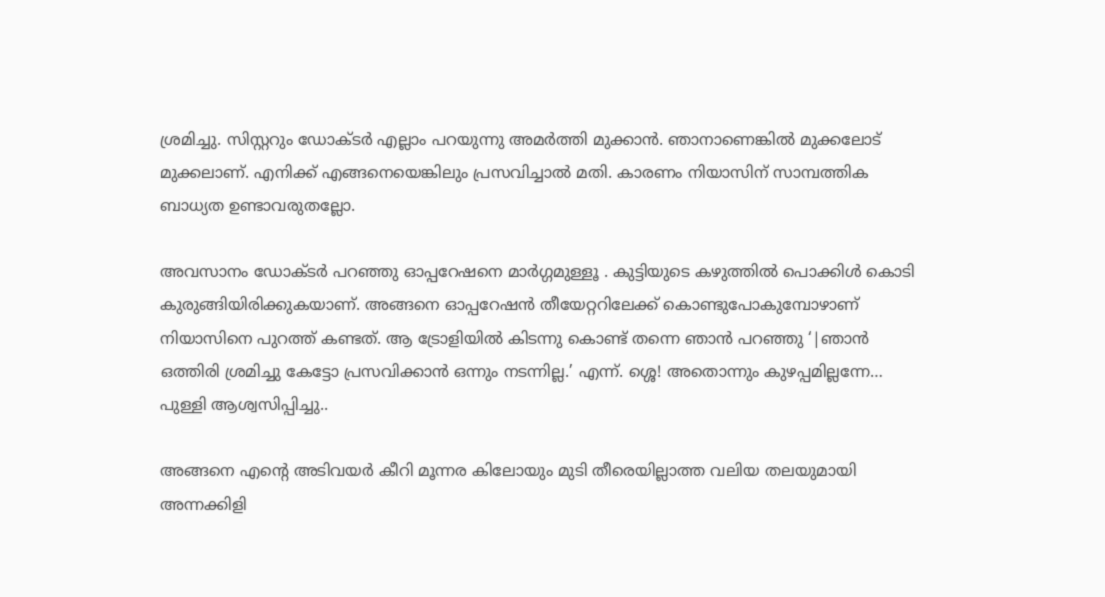ശ്രമിച്ചു. സിസ്റ്ററും ഡോക്ടര്‍ എല്ലാം പറയുന്നു അമര്‍ത്തി മുക്കാന്‍. ഞാനാണെങ്കില്‍ മുക്കലോട് മുക്കലാണ്. എനിക്ക് എങ്ങനെയെങ്കിലും പ്രസവിച്ചാല്‍ മതി. കാരണം നിയാസിന് സാമ്പത്തിക ബാധ്യത ഉണ്ടാവരുതല്ലോ.

അവസാനം ഡോക്ടര്‍ പറഞ്ഞു ഓപ്പറേഷനെ മാര്‍ഗ്ഗമുള്ളൂ . കുട്ടിയുടെ കഴുത്തില്‍ പൊക്കിള്‍ കൊടി കുരുങ്ങിയിരിക്കുകയാണ്. അങ്ങനെ ഓപ്പറേഷന്‍ തീയേറ്ററിലേക്ക് കൊണ്ടുപോകുമ്പോഴാണ് നിയാസിനെ പുറത്ത് കണ്ടത്. ആ ട്രോളിയില്‍ കിടന്നു കൊണ്ട് തന്നെ ഞാന്‍ പറഞ്ഞു ‘|ഞാന്‍ ഒത്തിരി ശ്രമിച്ചു കേട്ടോ പ്രസവിക്കാന്‍ ഒന്നും നടന്നില്ല.’ എന്ന്. ശ്ശെ! അതൊന്നും കുഴപ്പമില്ലന്നേ… പുള്ളി ആശ്വസിപ്പിച്ചു..

അങ്ങനെ എന്റെ അടിവയര്‍ കീറി മൂന്നര കിലോയും മുടി തീരെയില്ലാത്ത വലിയ തലയുമായി അന്നക്കിളി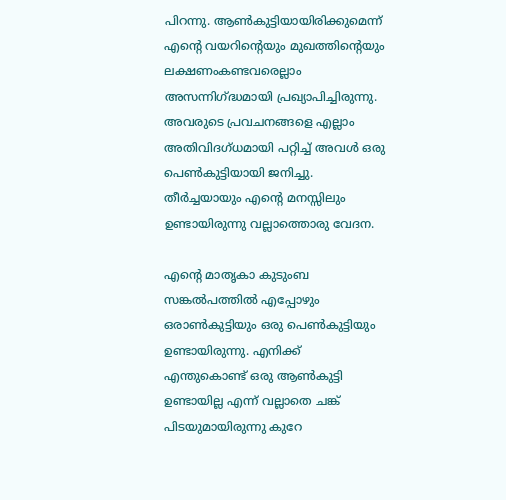പിറന്നു. ആണ്‍കുട്ടിയായിരിക്കുമെന്ന് എന്റെ വയറിന്റെയും മുഖത്തിന്റെയും ലക്ഷണംകണ്ടവരെല്ലാം അസന്നിഗ്ദ്ധമായി പ്രഖ്യാപിച്ചിരുന്നു. അവരുടെ പ്രവചനങ്ങളെ എല്ലാം അതിവിദഗ്ധമായി പറ്റിച്ച് അവള്‍ ഒരു പെണ്‍കുട്ടിയായി ജനിച്ചു. തീര്‍ച്ചയായും എന്റെ മനസ്സിലും ഉണ്ടായിരുന്നു വല്ലാത്തൊരു വേദന.

എന്റെ മാതൃകാ കുടുംബ സങ്കല്‍പത്തില്‍ എപ്പോഴും ഒരാണ്‍കുട്ടിയും ഒരു പെണ്‍കുട്ടിയും ഉണ്ടായിരുന്നു. എനിക്ക് എന്തുകൊണ്ട് ഒരു ആണ്‍കുട്ടി ഉണ്ടായില്ല എന്ന് വല്ലാതെ ചങ്ക് പിടയുമായിരുന്നു കുറേ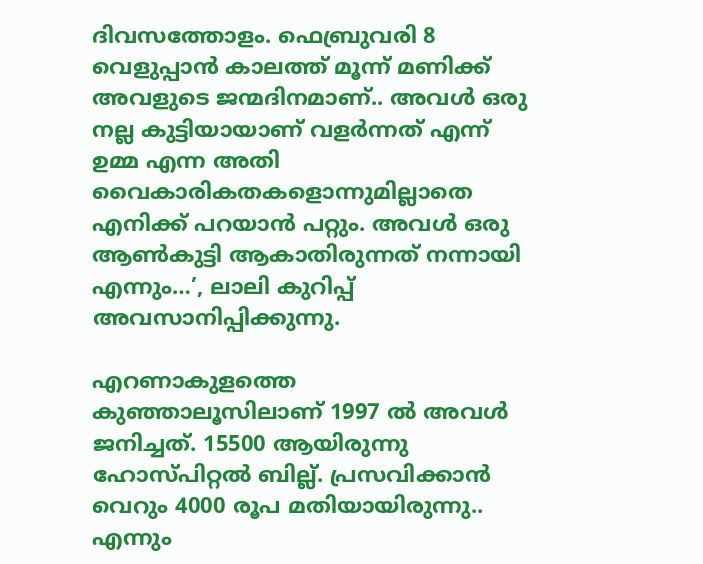ദിവസത്തോളം. ഫെബ്രുവരി 8 വെളുപ്പാന്‍ കാലത്ത് മൂന്ന് മണിക്ക് അവളുടെ ജന്മദിനമാണ്.. അവള്‍ ഒരു നല്ല കുട്ടിയായാണ് വളര്‍ന്നത് എന്ന് ഉമ്മ എന്ന അതി വൈകാരികതകളൊന്നുമില്ലാതെ എനിക്ക് പറയാന്‍ പറ്റും. അവള്‍ ഒരു ആണ്‍കുട്ടി ആകാതിരുന്നത് നന്നായി എന്നും…’, ലാലി കുറിപ്പ് അവസാനിപ്പിക്കുന്നു.

എറണാകുളത്തെ കുഞ്ഞാലൂസിലാണ് 1997 ല്‍ അവള്‍ ജനിച്ചത്. 15500 ആയിരുന്നു ഹോസ്പിറ്റല്‍ ബില്ല്. പ്രസവിക്കാന്‍ വെറും 4000 രൂപ മതിയായിരുന്നു.. എന്നും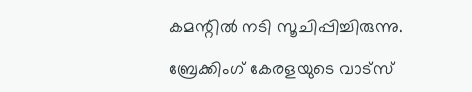കമന്റില്‍ നടി സൂചിപ്പിച്ചിരുന്നു.

ബ്രേക്കിംഗ് കേരളയുടെ വാട്സ്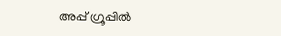അപ്പ് ഗ്രൂപ്പിൽ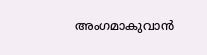അംഗമാകുവാൻ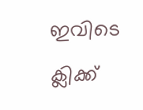ഇവിടെ ക്ലിക്ക്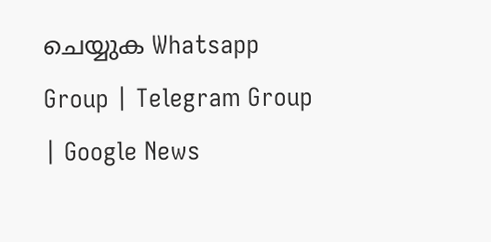ചെയ്യുക Whatsapp Group | Telegram Group | Google News